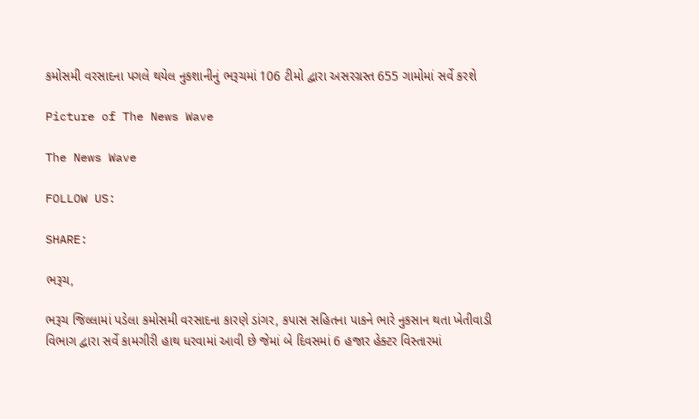કમોસમી વરસાદના પગલે થયેલ નુકશાનીનું ભરૂચમાં 106 ટીમો દ્વારા અસરગ્રસ્ત 655 ગામોમાં સર્વે કરશે

Picture of The News Wave

The News Wave

FOLLOW US:

SHARE:

ભરૂચ,

ભરૂચ જિલ્લામાં પડેલા કમોસમી વરસાદના કારણે ડાંગર, કપાસ સહિતના પાકને ભારે નુકસાન થતા ખેતીવાડી વિભાગ દ્વારા સર્વે કામગીરી હાથ ધરવામાં આવી છે જેમાં બે દિવસમાં 6 હજાર હેક્ટર વિસ્તારમાં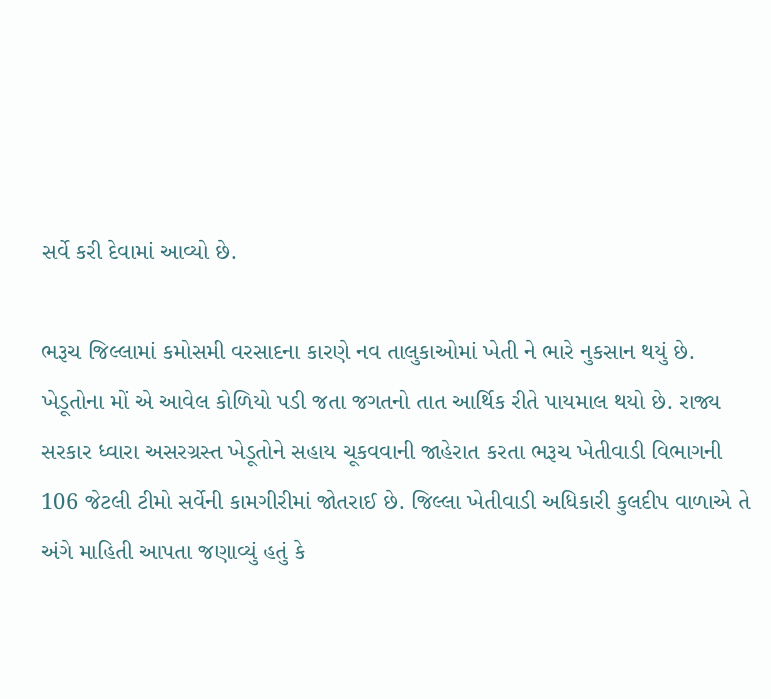સર્વે કરી દેવામાં આવ્યો છે.

ભરૂચ જિલ્લામાં કમોસમી વરસાદના કારણે નવ તાલુકાઓમાં ખેતી ને ભારે નુકસાન થયું છે. ખેડૂતોના મોં એ આવેલ કોળિયો પડી જતા જગતનો તાત આર્થિક રીતે પાયમાલ થયો છે. રાજ્ય સરકાર ધ્વારા અસરગ્રસ્ત ખેડૂતોને સહાય ચૂકવવાની જાહેરાત કરતા ભરૂચ ખેતીવાડી વિભાગની 106 જેટલી ટીમો સર્વેની કામગીરીમાં જોતરાઈ છે. જિલ્લા ખેતીવાડી અધિકારી કુલદીપ વાળાએ તે અંગે માહિતી આપતા જણાવ્યું હતું કે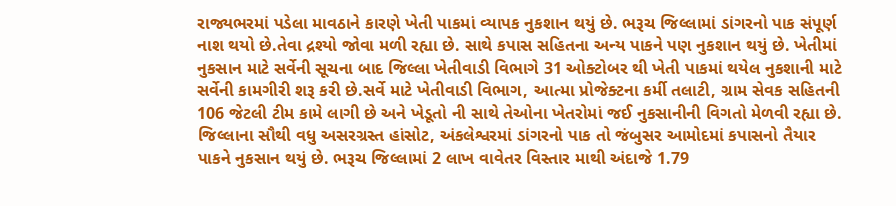રાજ્યભરમાં પડેલા માવઠાને કારણે ખેતી પાકમાં વ્યાપક નુકશાન થયું છે. ભરૂચ જિલ્લામાં ડાંગરનો પાક સંપૂર્ણ નાશ થયો છે.તેવા દ્રશ્યો જોવા મળી રહ્યા છે. સાથે કપાસ સહિતના અન્ય પાકને પણ નુકશાન થયું છે. ખેતીમાં નુકસાન માટે સર્વેની સૂચના બાદ જિલ્લા ખેતીવાડી વિભાગે 31 ઓક્ટોબર થી ખેતી પાકમાં થયેલ નુકશાની માટે સર્વેની કામગીરી શરૂ કરી છે.સર્વે માટે ખેતીવાડી વિભાગ, આત્મા પ્રોજેક્ટના કર્મી તલાટી, ગ્રામ સેવક સહિતની 106 જેટલી ટીમ કામે લાગી છે અને ખેડૂતો ની સાથે તેઓના ખેતરોમાં જઈ નુકસાનીની વિગતો મેળવી રહ્યા છે. જિલ્લાના સૌથી વધુ અસરગ્રસ્ત હાંસોટ, અંકલેશ્વરમાં ડાંગરનો પાક તો જંબુસર આમોદમાં કપાસનો તૈયાર પાકને નુકસાન થયું છે. ભરૂચ જિલ્લામાં 2 લાખ વાવેતર વિસ્તાર માથી અંદાજે 1.79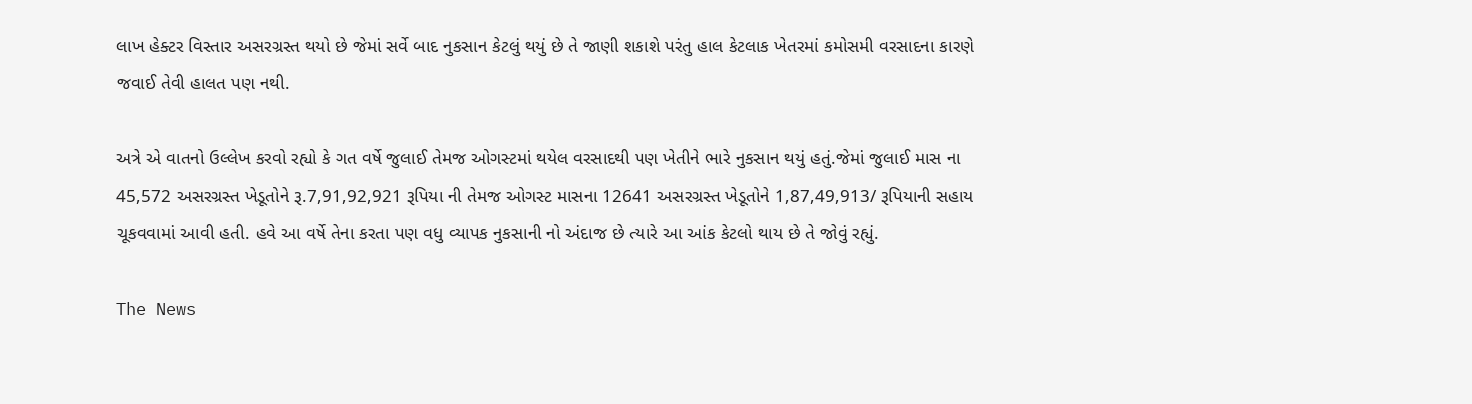લાખ હેક્ટર વિસ્તાર અસરગ્રસ્ત થયો છે જેમાં સર્વે બાદ નુકસાન કેટલું થયું છે તે જાણી શકાશે પરંતુ હાલ કેટલાક ખેતરમાં કમોસમી વરસાદના કારણે જવાઈ તેવી હાલત પણ નથી.

અત્રે એ વાતનો ઉલ્લેખ કરવો રહ્યો કે ગત વર્ષે જુલાઈ તેમજ ઓગસ્ટમાં થયેલ વરસાદથી પણ ખેતીને ભારે નુકસાન થયું હતું.જેમાં જુલાઈ માસ ના 45,572 અસરગ્રસ્ત ખેડૂતોને રૂ.7,91,92,921 રૂપિયા ની તેમજ ઓગસ્ટ માસના 12641 અસરગ્રસ્ત ખેડૂતોને 1,87,49,913/ રૂપિયાની સહાય ચૂકવવામાં આવી હતી. હવે આ વર્ષે તેના કરતા પણ વધુ વ્યાપક નુકસાની નો અંદાજ છે ત્યારે આ આંક કેટલો થાય છે તે જોવું રહ્યું.

The News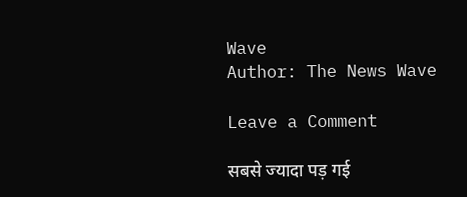Wave
Author: The News Wave

Leave a Comment

सबसे ज्यादा पड़ गई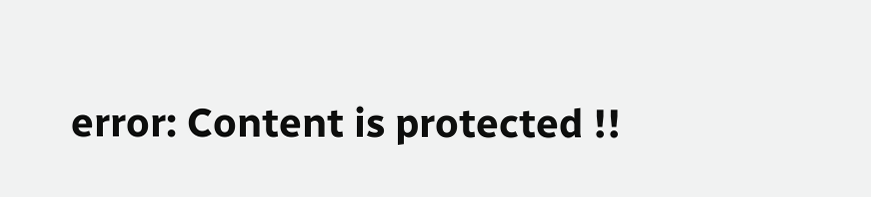error: Content is protected !!